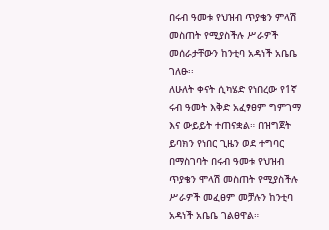በሩብ ዓመቱ የህዝብ ጥያቄን ምላሽ መስጠት የሚያስችሉ ሥራዎች መሰራታቸውን ከንቲባ አዳነች አቤቤ ገለፁ፡፡
ለሁለት ቀናት ሲካሄድ የነበረው የ1ኛ ሩብ ዓመት እቅድ አፈፃፀም ግምገማ እና ውይይት ተጠናቋል። በዝግጀት ይባክን የነበር ጊዜን ወደ ተግባር በማስገባት በሩብ ዓመቱ የህዝብ ጥያቄን ሞላሽ መስጠት የሚያስችሉ ሥራዎች መፈፀም መቻሉን ከንቲባ አዳነች አቤቤ ገልፀዋል።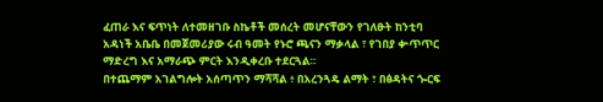ፈጠራ እና ፍጥነት ለተመዘገቡ ስኬቶች መሰረት መሆናቸውን የገለፁት ከንቲባ አዳነች አቤቤ በመጀመሪያው ሩብ ዓመት የኑሮ ጫናን ማቃላል ፣ የገበያ ቍጥጥር ማድረግ እና አማራጭ ምርት እንዲቀረቡ ተደርጓል።
በተጨማም አገልግሎት አሰጣጥን ማሻሻል ፥ በአረንጓዴ ልማት ፣ በፅዳትና ጐርፍ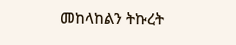መከላከልን ትኩረት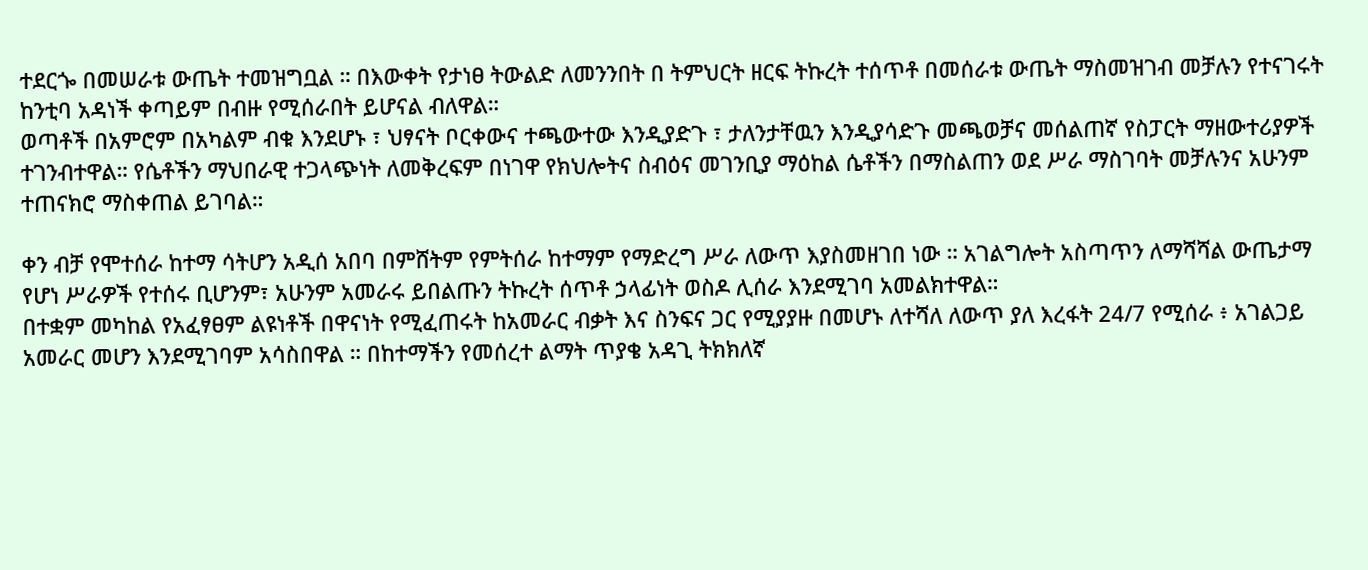ተደርጐ በመሠራቱ ውጤት ተመዝግቧል ። በእውቀት የታነፀ ትውልድ ለመንንበት በ ትምህርት ዘርፍ ትኩረት ተሰጥቶ በመሰራቱ ውጤት ማስመዝገብ መቻሉን የተናገሩት ከንቲባ አዳነች ቀጣይም በብዙ የሚሰራበት ይሆናል ብለዋል።
ወጣቶች በአምሮም በአካልም ብቁ እንደሆኑ ፣ ህፃናት ቦርቀውና ተጫውተው እንዲያድጉ ፣ ታለንታቸዉን እንዲያሳድጉ መጫወቻና መሰልጠኛ የስፓርት ማዘውተሪያዎች ተገንብተዋል። የሴቶችን ማህበራዊ ተጋላጭነት ለመቅረፍም በነገዋ የክህሎትና ስብዕና መገንቢያ ማዕከል ሴቶችን በማስልጠን ወደ ሥራ ማስገባት መቻሉንና አሁንም ተጠናክሮ ማስቀጠል ይገባል።

ቀን ብቻ የሞተሰራ ከተማ ሳትሆን አዲሰ አበባ በምሸትም የምትሰራ ከተማም የማድረግ ሥራ ለውጥ እያስመዘገበ ነው ። አገልግሎት አስጣጥን ለማሻሻል ውጤታማ የሆነ ሥራዎች የተሰሩ ቢሆንም፣ አሁንም አመራሩ ይበልጡን ትኩረት ሰጥቶ ኃላፊነት ወስዶ ሊሰራ እንደሚገባ አመልክተዋል።
በተቋም መካከል የአፈፃፀም ልዩነቶች በዋናነት የሚፈጠሩት ከአመራር ብቃት እና ስንፍና ጋር የሚያያዙ በመሆኑ ለተሻለ ለውጥ ያለ እረፋት 24/7 የሚሰራ ፥ አገልጋይ አመራር መሆን እንደሚገባም አሳስበዋል ። በከተማችን የመሰረተ ልማት ጥያቄ አዳጊ ትክክለኛ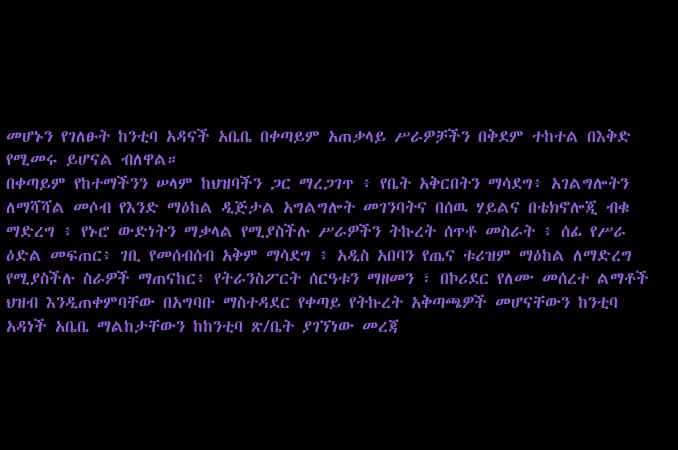መሆኑን የገለፁት ከንቲባ አዳናች አቤቤ በቀጣይም አጠቃላይ ሥራዎቻችን በቅደም ተከተል በእቅድ የሚመሩ ይሆናል ብለዋል።
በቀጣይም የከተማችንን ሠላም ከህዝባችን ጋር ማረጋገጥ ፥ የቤት አቅርበትን ማሳደግ፥ አገልግሎትን ለማሻሻል መሶብ የእንድ ማዕከል ዲጅታል አግልግሎት መገንባትና በሰዉ ሃይልና በቴክኖሎጂ ብቁ ማድረግ ፥ የኑሮ ውድነትን ማቃላል የሚያስችሉ ሥራዎችን ትኩረት ሰጥቶ መስራት ፥ ሰፊ የሥራ ዕድል መፍጠር፥ ገቢ የመሰብሰብ አቅም ማሳደግ ፥ አዲስ አበባን የጤና ቱሪዝም ማዕከል ለማድረግ የሚያስችሉ ስራዎች ማጠናከር፥ የትራንስፖርት ሰርዓቱን ማዘመን ፣ በኮሪደር የለሙ መሰረተ ልማቶች ህዝብ እንዲጠቀምባቸው በአግባቡ ማስተዳደር የቀጣይ የትኩረት አቅጣጫዎች መሆናቸውን ከንቲባ አዳነች አቤቤ ማልከታቸውን ከከንቲባ ጽ/ቤት ያገኘነው መረጃ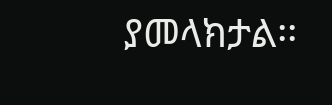ያመላክታል፡፡